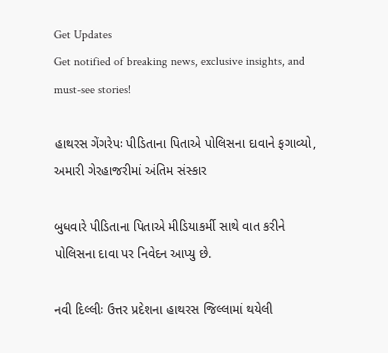Get Updates
Get notified of breaking news, exclusive insights, and must-see stories!

હાથરસ ગેંગરેપઃ પીડિતાના પિતાએ પોલિસના દાવાને ફગાવ્યો, અમારી ગેરહાજરીમાં અંતિમ સંસ્કાર

બુધવારે પીડિતાના પિતાએ મીડિયાકર્મી સાથે વાત કરીને પોલિસના દાવા પર નિવેદન આપ્યુ છે.

નવી દિલ્લીઃ ઉત્તર પ્રદેશના હાથરસ જિલ્લામાં થયેલી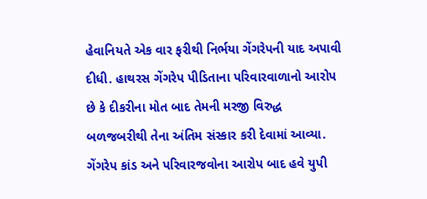હેવાનિયતે એક વાર ફરીથી નિર્ભયા ગેંગરેપની યાદ અપાવી દીધી. હાથરસ ગેંગરેપ પીડિતાના પરિવારવાળાનો આરોપ છે કે દીકરીના મોત બાદ તેમની મરજી વિરુદ્ધ બળજબરીથી તેના અંતિમ સંસ્કાર કરી દેવામાં આવ્યા. ગેંગરેપ કાંડ અને પરિવારજવોના આરોપ બાદ હવે યુપી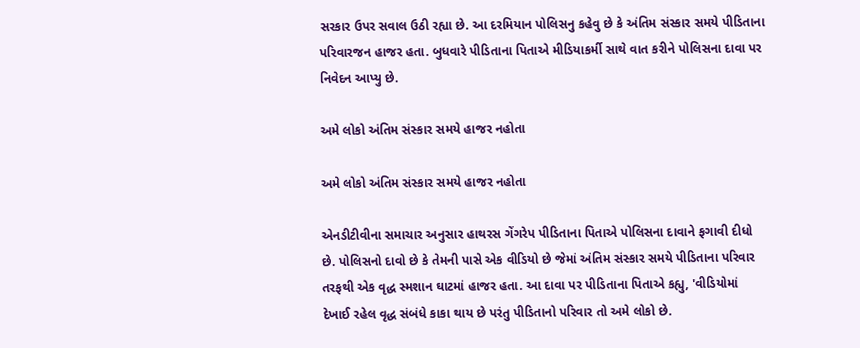સરકાર ઉપર સવાલ ઉઠી રહ્યા છે. આ દરમિયાન પોલિસનુ કહેવુ છે કે અંતિમ સંસ્કાર સમયે પીડિતાના પરિવારજન હાજર હતા. બુધવારે પીડિતાના પિતાએ મીડિયાકર્મી સાથે વાત કરીને પોલિસના દાવા પર નિવેદન આપ્યુ છે.

અમે લોકો અંતિમ સંસ્કાર સમયે હાજર નહોતા

અમે લોકો અંતિમ સંસ્કાર સમયે હાજર નહોતા

એનડીટીવીના સમાચાર અનુસાર હાથરસ ગેંગરેપ પીડિતાના પિતાએ પોલિસના દાવાને ફગાવી દીધો છે. પોલિસનો દાવો છે કે તેમની પાસે એક વીડિયો છે જેમાં અંતિમ સંસ્કાર સમયે પીડિતાના પરિવાર તરફથી એક વૃદ્ધ સ્મશાન ઘાટમાં હાજર હતા. આ દાવા પર પીડિતાના પિતાએ કહ્યુ, 'વીડિયોમાં દેખાઈ રહેલ વૃદ્ધ સંબંધે કાકા થાય છે પરંતુ પીડિતાનો પરિવાર તો અમે લોકો છે.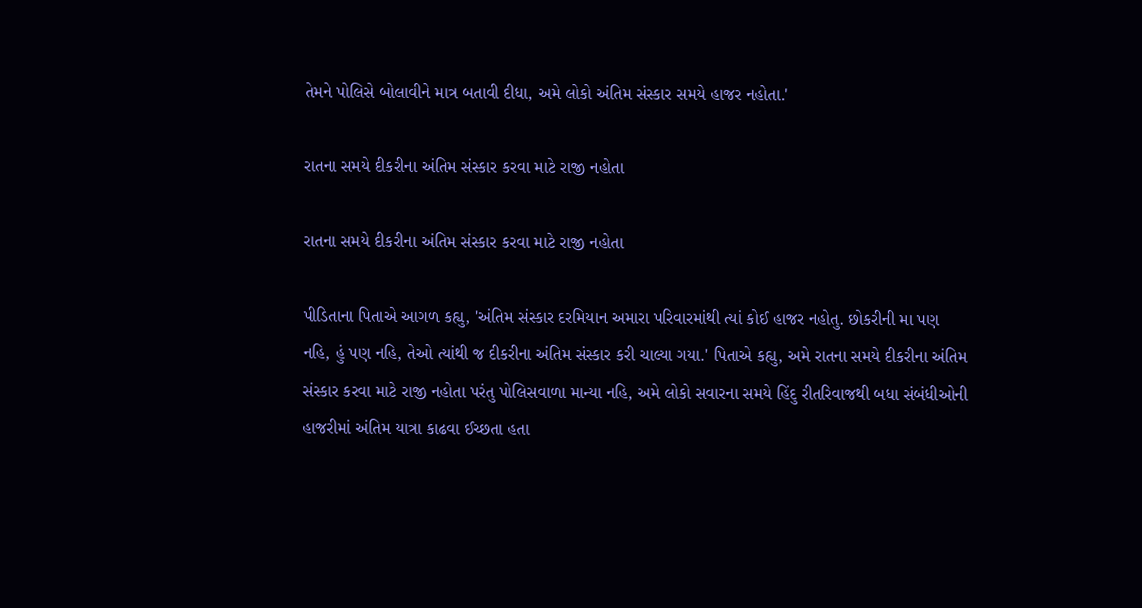તેમને પોલિસે બોલાવીને માત્ર બતાવી દીધા, અમે લોકો અંતિમ સંસ્કાર સમયે હાજર નહોતા.'

રાતના સમયે દીકરીના અંતિમ સંસ્કાર કરવા માટે રાજી નહોતા

રાતના સમયે દીકરીના અંતિમ સંસ્કાર કરવા માટે રાજી નહોતા

પીડિતાના પિતાએ આગળ કહ્યુ, 'અંતિમ સંસ્કાર દરમિયાન અમારા પરિવારમાંથી ત્યાં કોઈ હાજર નહોતુ. છોકરીની મા પણ નહિ, હું પણ નહિ, તેઓ ત્યાંથી જ દીકરીના અંતિમ સંસ્કાર કરી ચાલ્યા ગયા.' પિતાએ કહ્યુ, અમે રાતના સમયે દીકરીના અંતિમ સંસ્કાર કરવા માટે રાજી નહોતા પરંતુ પોલિસવાળા માન્યા નહિ, અમે લોકો સવારના સમયે હિંદુ રીતરિવાજથી બધા સંબંધીઓની હાજરીમાં અંતિમ યાત્રા કાઢવા ઈચ્છતા હતા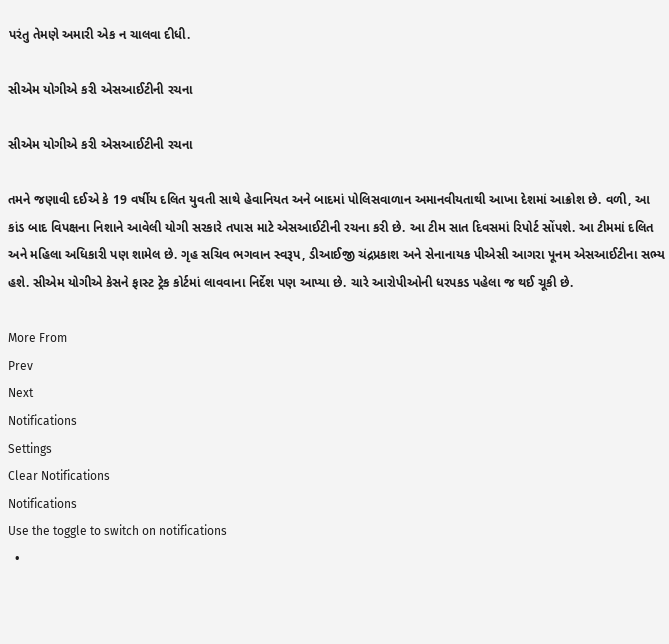પરંતુ તેમણે અમારી એક ન ચાલવા દીધી.

સીએમ યોગીએ કરી એસઆઈટીની રચના

સીએમ યોગીએ કરી એસઆઈટીની રચના

તમને જણાવી દઈએ કે 19 વર્ષીય દલિત યુવતી સાથે હેવાનિયત અને બાદમાં પોલિસવાળાન અમાનવીયતાથી આખા દેશમાં આક્રોશ છે. વળી, આ કાંડ બાદ વિપક્ષના નિશાને આવેલી યોગી સરકારે તપાસ માટે એસઆઈટીની રચના કરી છે. આ ટીમ સાત દિવસમાં રિપોર્ટ સોંપશે. આ ટીમમાં દલિત અને મહિલા અધિકારી પણ શામેલ છે. ગૃહ સચિવ ભગવાન સ્વરૂપ, ડીઆઈજી ચંદ્રપ્રકાશ અને સેનાનાયક પીએસી આગરા પૂનમ એસઆઈટીના સભ્ય હશે. સીએમ યોગીએ કેસને ફાસ્ટ ટ્રેક કોર્ટમાં લાવવાના નિર્દેશ પણ આપ્યા છે. ચારે આરોપીઓની ધરપકડ પહેલા જ થઈ ચૂકી છે.

More From
Prev
Next
Notifications
Settings
Clear Notifications
Notifications
Use the toggle to switch on notifications
  •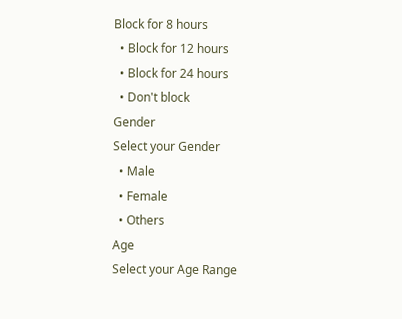Block for 8 hours
  • Block for 12 hours
  • Block for 24 hours
  • Don't block
Gender
Select your Gender
  • Male
  • Female
  • Others
Age
Select your Age Range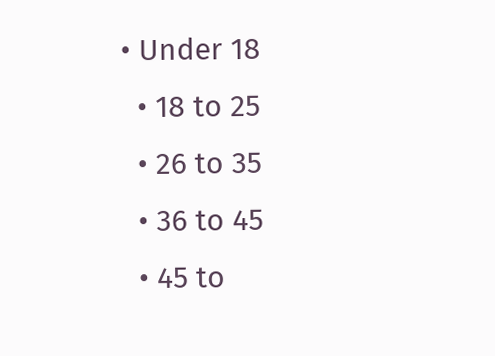• Under 18
  • 18 to 25
  • 26 to 35
  • 36 to 45
  • 45 to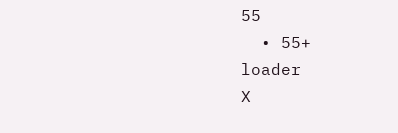55
  • 55+
loader
X